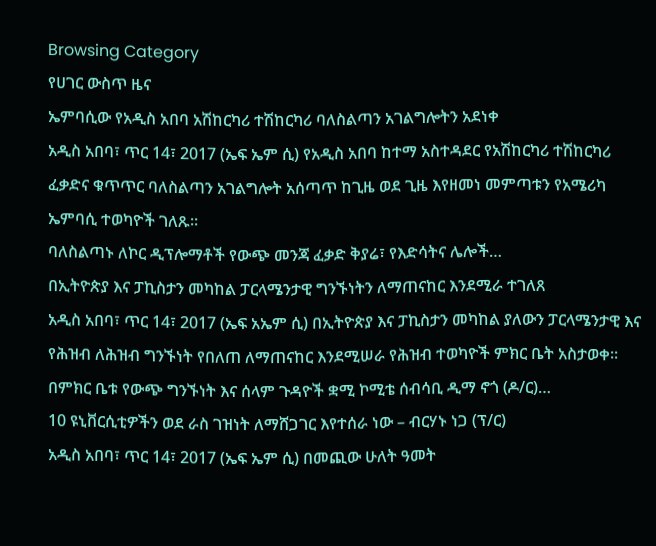Browsing Category
የሀገር ውስጥ ዜና
ኤምባሲው የአዲስ አበባ አሽከርካሪ ተሽከርካሪ ባለስልጣን አገልግሎትን አደነቀ
አዲስ አበባ፣ ጥር 14፣ 2017 (ኤፍ ኤም ሲ) የአዲስ አበባ ከተማ አስተዳደር የአሽከርካሪ ተሽከርካሪ ፈቃድና ቁጥጥር ባለስልጣን አገልግሎት አሰጣጥ ከጊዜ ወደ ጊዜ እየዘመነ መምጣቱን የአሜሪካ ኤምባሲ ተወካዮች ገለጹ።
ባለስልጣኑ ለኮር ዲፕሎማቶች የውጭ መንጃ ፈቃድ ቅያሬ፣ የእድሳትና ሌሎች…
በኢትዮጵያ እና ፓኪስታን መካከል ፓርላሜንታዊ ግንኙነትን ለማጠናከር እንደሚራ ተገለጸ
አዲስ አበባ፣ ጥር 14፣ 2017 (ኤፍ አኤም ሲ) በኢትዮጵያ እና ፓኪስታን መካከል ያለውን ፓርላሜንታዊ እና የሕዝብ ለሕዝብ ግንኙነት የበለጠ ለማጠናከር እንደሚሠራ የሕዝብ ተወካዮች ምክር ቤት አስታወቀ፡፡
በምክር ቤቱ የውጭ ግንኙነት እና ሰላም ጉዳዮች ቋሚ ኮሚቴ ሰብሳቢ ዲማ ኖጎ (ዶ/ር)…
10 ዩኒቨርሲቲዎችን ወደ ራስ ገዝነት ለማሸጋገር እየተሰራ ነው – ብርሃኑ ነጋ (ፕ/ር)
አዲስ አበባ፣ ጥር 14፣ 2017 (ኤፍ ኤም ሲ) በመጪው ሁለት ዓመት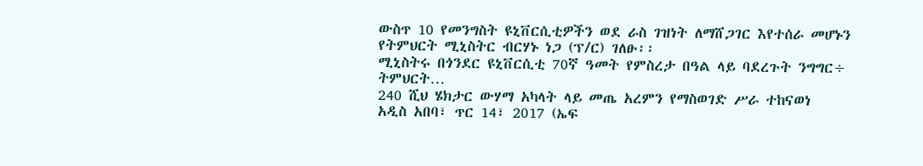ውስጥ 10 የመንግስት ዩኒቨርሲቲዎችን ወደ ራስ ገዝነት ለማሸጋገር እየተሰራ መሆኑን የትምህርት ሚኒስትር ብርሃኑ ነጋ (ፕ/ር) ገለፁ፡፡
ሚኒስትሩ በጎንደር ዩኒቨርሲቲ 70ኛ ዓመት የምስረታ በዓል ላይ ባደረጉት ንግግር÷ ትምህርት…
240 ሺህ ሄክታር ውሃማ አካላት ላይ መጤ አረምን የማስወገድ ሥራ ተከናወነ
አዲስ አበባ፣ ጥር 14፣ 2017 (ኤፍ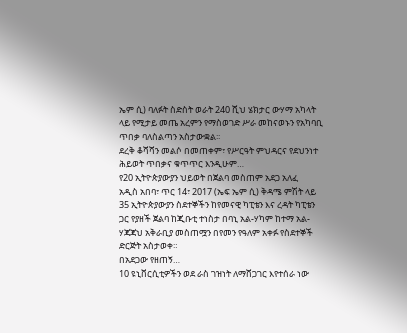ኤም ሲ) ባለፉት ስድስት ወራት 240 ሺህ ሄክታር ውሃማ አካላት ላይ የሚታይ መጤ አረምን የማስወገድ ሥራ መከናወኑን የአካባቢ ጥበቃ ባለስልጣን አስታውቋል፡፡
ደረቅ ቆሻሻን መልሶ በመጠቀም፣ የሥርዓት ምህዳርና የደህንነተ ሕይወት ጥበቃና ቁጥጥር እንዲሁም…
የ20 ኢትዮጵያውያን ህይወት በጀልባ መስጠም አደጋ አለፈ
አዲስ አበባ፣ ጥር 14፣ 2017 (ኤፍ ኤም ሲ) ቅዳሜ ምሽት ላይ 35 ኢትዮጵያውያን ስደተኞችን ከየመናዊ ካፒቴን እና ረዳት ካፒቴን ጋር የያዘች ጀልባ ከጂቡቲ ተነስታ በባኒ አል-ሃካም ከተማ አል-ሃጃጃህ አቅራቢያ መስጠሟን በየመን የዓለም አቀፉ የስደተኞች ድርጅት አስታወቀ።
በአደጋው የዘጠኝ…
10 ዩኒቨርሲቲዎችን ወደ ራስ ገዝነት ለማሸጋገር እየተሰራ ነው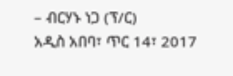– ብርሃኑ ነጋ (ፕ/ር)
አዲስ አበባ፣ ጥር 14፣ 2017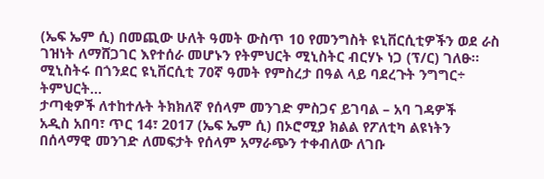(ኤፍ ኤም ሲ) በመጪው ሁለት ዓመት ውስጥ 10 የመንግስት ዩኒቨርሲቲዎችን ወደ ራስ ገዝነት ለማሸጋገር እየተሰራ መሆኑን የትምህርት ሚኒስትር ብርሃኑ ነጋ (ፕ/ር) ገለፁ፡፡
ሚኒስትሩ በጎንደር ዩኒቨርሲቲ 70ኛ ዓመት የምስረታ በዓል ላይ ባደረጉት ንግግር÷ ትምህርት…
ታጣቂዎች ለተከተሉት ትክክለኛ የሰላም መንገድ ምስጋና ይገባል – አባ ገዳዎች
አዲስ አበባ፣ ጥር 14፣ 2017 (ኤፍ ኤም ሲ) በኦሮሚያ ክልል የፖለቲካ ልዩነትን በሰላማዊ መንገድ ለመፍታት የሰላም አማራጭን ተቀብለው ለገቡ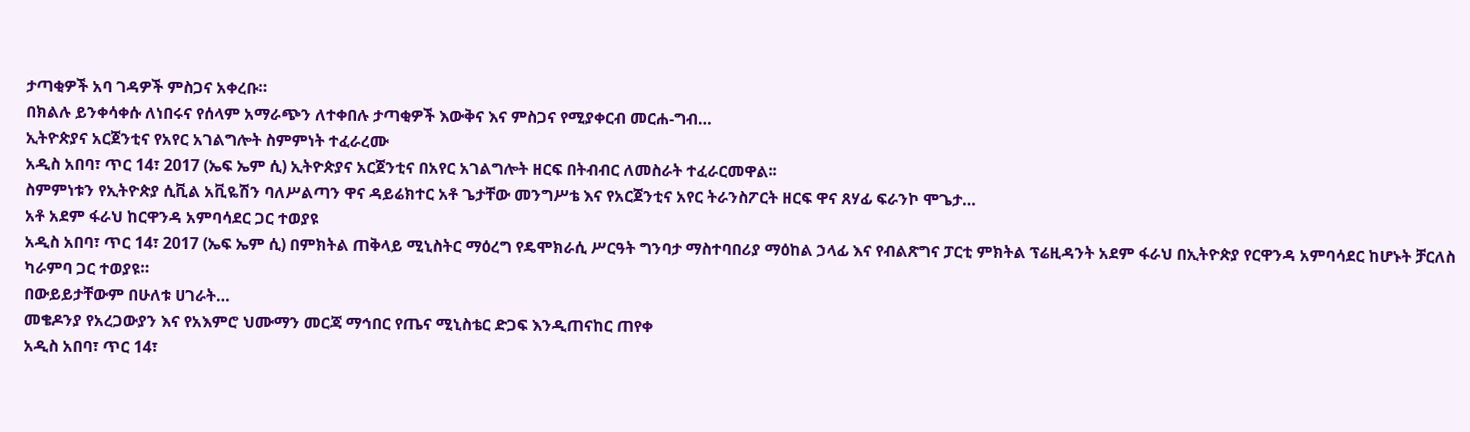ታጣቂዎች አባ ገዳዎች ምስጋና አቀረቡ።
በክልሉ ይንቀሳቀሱ ለነበሩና የሰላም አማራጭን ለተቀበሉ ታጣቂዎች እውቅና እና ምስጋና የሚያቀርብ መርሐ-ግብ…
ኢትዮጵያና አርጀንቲና የአየር አገልግሎት ስምምነት ተፈራረሙ
አዲስ አበባ፣ ጥር 14፣ 2017 (ኤፍ ኤም ሲ) ኢትዮጵያና አርጀንቲና በአየር አገልግሎት ዘርፍ በትብብር ለመስራት ተፈራርመዋል፡፡
ስምምነቱን የኢትዮጵያ ሲቪል አቪዬሽን ባለሥልጣን ዋና ዳይሬክተር አቶ ጌታቸው መንግሥቴ እና የአርጀንቲና አየር ትራንስፖርት ዘርፍ ዋና ጸሃፊ ፍራንኮ ሞጌታ…
አቶ አደም ፋራህ ከርዋንዳ አምባሳደር ጋር ተወያዩ
አዲስ አበባ፣ ጥር 14፣ 2017 (ኤፍ ኤም ሲ) በምክትል ጠቅላይ ሚኒስትር ማዕረግ የዴሞክራሲ ሥርዓት ግንባታ ማስተባበሪያ ማዕከል ኃላፊ እና የብልጽግና ፓርቲ ምክትል ፕሬዚዳንት አደም ፋራህ በኢትዮጵያ የርዋንዳ አምባሳደር ከሆኑት ቻርለስ ካራምባ ጋር ተወያዩ።
በውይይታቸውም በሁለቱ ሀገራት…
መቄዶንያ የአረጋውያን እና የአእምሮ ህሙማን መርጃ ማኅበር የጤና ሚኒስቴር ድጋፍ እንዲጠናከር ጠየቀ
አዲስ አበባ፣ ጥር 14፣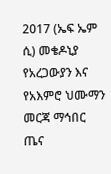2017 (ኤፍ ኤም ሲ) መቄዶኒያ የአረጋውያን እና የአእምሮ ህሙማን መርጃ ማኅበር ጤና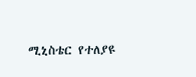ሚኒስቴር የተለያዩ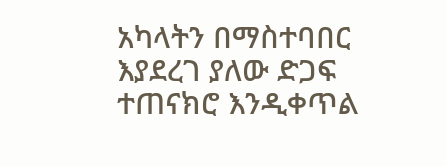አካላትን በማስተባበር እያደረገ ያለው ድጋፍ ተጠናክሮ እንዲቀጥል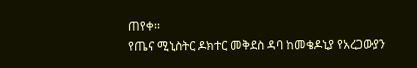ጠየቀ፡፡
የጤና ሚኒስትር ዶክተር መቅደስ ዳባ ከመቄዶኒያ የአረጋውያን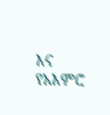እና የአእምሮ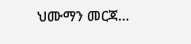ህሙማን መርጃ…